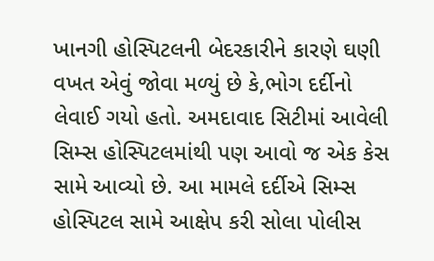ખાનગી હોસ્પિટલની બેદરકારીને કારણે ઘણી વખત એવું જોવા મળ્યું છે કે,ભોગ દર્દીનો લેવાઈ ગયો હતો. અમદાવાદ સિટીમાં આવેલી સિમ્સ હોસ્પિટલમાંથી પણ આવો જ એક કેસ સામે આવ્યો છે. આ મામલે દર્દીએ સિમ્સ હોસ્પિટલ સામે આક્ષેપ કરી સોલા પોલીસ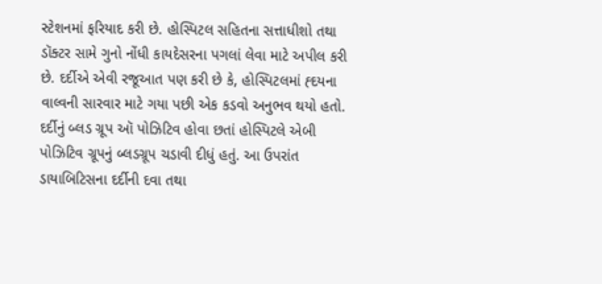સ્ટેશનમાં ફરિયાદ કરી છે. હોસ્પિટલ સહિતના સત્તાધીશો તથા ડૉક્ટર સામે ગુનો નોંધી કાયદેસરના પગલાં લેવા માટે અપીલ કરી છે. દર્દીએ એવી રજૂઆત પણ કરી છે કે, હોસ્પિટલમાં હ્દયના વાલ્વની સારવાર માટે ગયા પછી એક કડવો અનુભવ થયો હતો.
દર્દીનું બ્લડ ગ્રૂપ ઑ પોઝિટિવ હોવા છતાં હોસ્પિટલે એબી પોઝિટિવ ગ્રૂપનું બ્લડગ્રૂપ ચડાવી દીધું હતું. આ ઉપરાંત ડાયાબિટિસના દર્દીની દવા તથા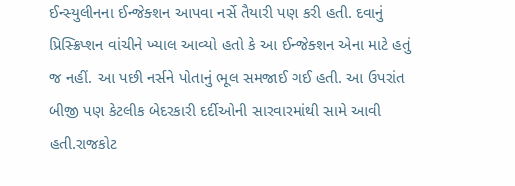ઈન્સ્યુલીનના ઈન્જેક્શન આપવા નર્સે તૈયારી પણ કરી હતી. દવાનું પ્રિસ્ક્રિપ્શન વાંચીને ખ્યાલ આવ્યો હતો કે આ ઈન્જેક્શન એના માટે હતું જ નહીં. આ પછી નર્સને પોતાનું ભૂલ સમજાઈ ગઈ હતી. આ ઉપરાંત બીજી પણ કેટલીક બેદરકારી દર્દીઓની સારવારમાંથી સામે આવી હતી.રાજકોટ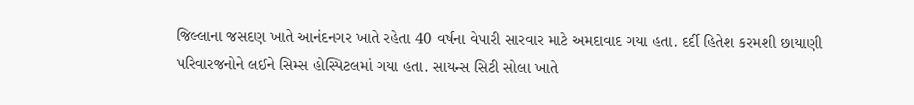જિલ્લાના જસદણ ખાતે આનંદનગર ખાતે રહેતા 40 વર્ષના વેપારી સારવાર માટે અમદાવાદ ગયા હતા. દર્દી હિતેશ કરમશી છાયાણી પરિવારજનોને લઈને સિમ્સ હોસ્પિટલમાં ગયા હતા. સાયન્સ સિટી સોલા ખાતે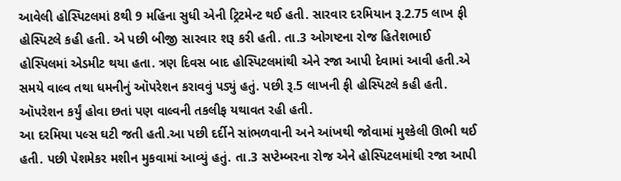આવેલી હોસ્પિટલમાં 8થી 9 મહિના સુધી એની ટ્રિટમેન્ટ થઈ હતી. સારવાર દરમિયાન રૂ.2.75 લાખ ફી હોસ્પિટલે કહી હતી. એ પછી બીજી સારવાર શરૂ કરી હતી. તા.3 ઓગષ્ટના રોજ હિતેશભાઈ હોસ્પિલમાં એડમીટ થયા હતા. ત્રણ દિવસ બાદ હોસ્પિટલમાંથી એને રજા આપી દેવામાં આવી હતી.એ સમયે વાલ્વ તથા ધમનીનું ઑપરેશન કરાવવું પડ્યું હતું. પછી રૂ.5 લાખની ફી હોસ્પિટલે કહી હતી. ઑપરેશન કર્યું હોવા છતાં પણ વાલ્વની તકલીફ યથાવત રહી હતી.
આ દરમિયા પલ્સ ઘટી જતી હતી.આ પછી દર્દીને સાંભળવાની અને આંખથી જોવામાં મુશ્કેલી ઊભી થઈ હતી. પછી પેશમેકર મશીન મુકવામાં આવ્યું હતું. તા.3 સપ્ટેમ્બરના રોજ એને હોસ્પિટલમાંથી રજા આપી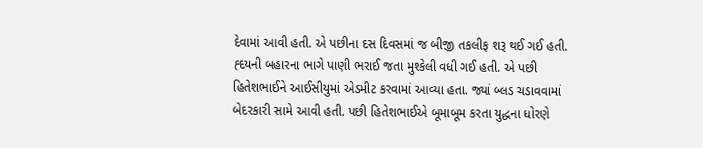દેવામાં આવી હતી. એ પછીના દસ દિવસમાં જ બીજી તકલીફ શરૂ થઈ ગઈ હતી. હ્દયની બહારના ભાગે પાણી ભરાઈ જતા મુશ્કેલી વધી ગઈ હતી. એ પછી હિતેશભાઈને આઈસીયુમાં એડમીટ કરવામાં આવ્યા હતા. જ્યાં બ્લડ ચડાવવામાં બેદરકારી સામે આવી હતી. પછી હિતેશભાઈએ બૂમાબૂમ કરતા યુદ્ધના ધોરણે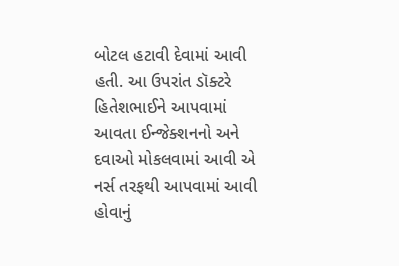બોટલ હટાવી દેવામાં આવી હતી. આ ઉપરાંત ડૉક્ટરે હિતેશભાઈને આપવામાં આવતા ઈન્જેક્શનનો અને દવાઓ મોકલવામાં આવી એ નર્સ તરફથી આપવામાં આવી હોવાનું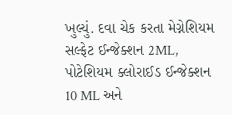ખુલ્યું. દવા ચેક કરતા મેગ્નેશિયમ સલ્ફેટ ઈન્જેક્શન 2ML, પોટેશિયમ ક્લોરાઈડ ઈન્જેક્શન 10 ML અને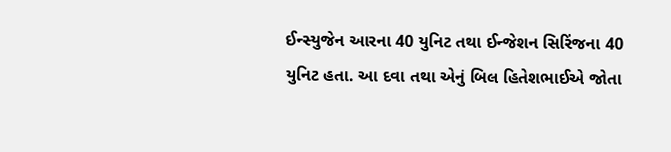ઈન્સ્યુજેન આરના 40 યુનિટ તથા ઈન્જેશન સિરિંજના 40 યુનિટ હતા. આ દવા તથા એનું બિલ હિતેશભાઈએ જોતા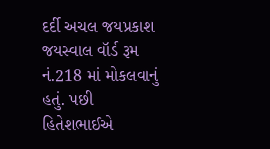દર્દી અચલ જયપ્રકાશ જયસ્વાલ વૉર્ડ રૂમ નં.218 માં મોકલવાનું હતું. પછી હિતેશભાઈએ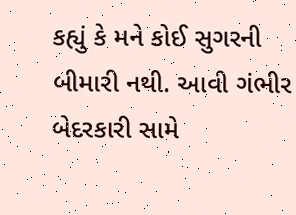કહ્યું કે મને કોઈ સુગરની બીમારી નથી. આવી ગંભીર બેદરકારી સામે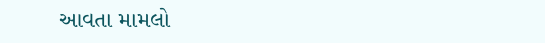આવતા મામલો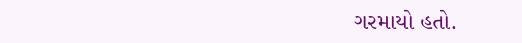ગરમાયો હતો.